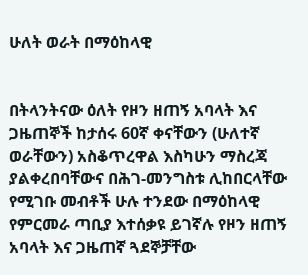ሁለት ወራት በማዕከላዊ


በትላንትናው ዕለት የዞን ዘጠኝ አባላት እና ጋዜጠኞች ከታሰሩ 60ኛ ቀናቸውን (ሁለተኛ ወራቸውን) አስቆጥረዋል እስካሁን ማስረጃ ያልቀረበባቸውና በሕገ-መንግስቱ ሊከበርላቸው የሚገቡ መብቶች ሁሉ ተንደው በማዕከላዊ የምርመራ ጣቢያ እተሰቃዩ ይገኛሉ የዞን ዘጠኝ አባላት እና ጋዜጠኛ ጓደኞቻቸው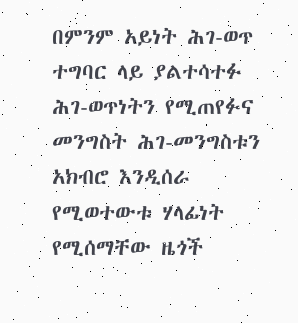በምንም አይነት ሕገ-ወጥ ተግባር ላይ ያልተሳተፉ ሕገ-ወጥነትን የሚጠየፉና መንግስት ሕገ-መንግስቱን አክብሮ እንዲሰራ የሚወተውቱ ሃላፊነት የሚሰማቸው ዜጎች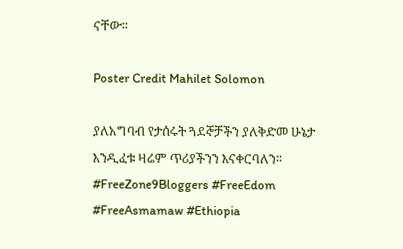ናቸው፡፡

Poster Credit Mahilet Solomon

ያለአግባብ የታሰሩት ጓደኞቻችን ያለቅድመ ሁኔታ እንዲፈቱ ዛሬም ጥሪያችንን እናቀርባለን፡፡
#FreeZone9Bloggers #FreeEdom #FreeAsmamaw #Ethiopia